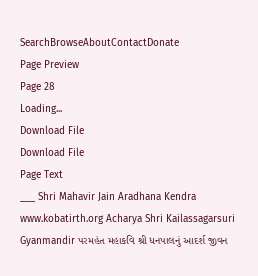SearchBrowseAboutContactDonate
Page Preview
Page 28
Loading...
Download File
Download File
Page Text
___ Shri Mahavir Jain Aradhana Kendra www.kobatirth.org Acharya Shri Kailassagarsuri Gyanmandir પરમહંત મહાકવિ શ્રી ધનપાલનું આદર્શ જીવન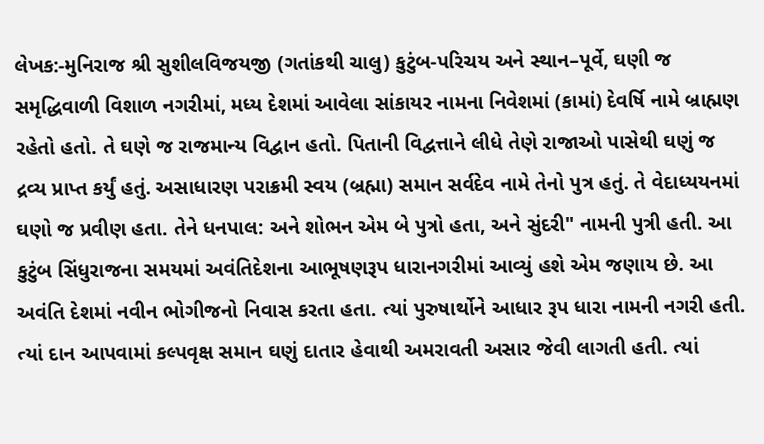લેખક:-મુનિરાજ શ્રી સુશીલવિજયજી (ગતાંકથી ચાલુ) કુટુંબ-પરિચય અને સ્થાન–પૂર્વે, ઘણી જ સમૃદ્ધિવાળી વિશાળ નગરીમાં, મધ્ય દેશમાં આવેલા સાંકાયર નામના નિવેશમાં (કામાં) દેવર્ષિ નામે બ્રાહ્મણ રહેતો હતો. તે ઘણે જ રાજમાન્ય વિદ્વાન હતો. પિતાની વિદ્વત્તાને લીધે તેણે રાજાઓ પાસેથી ઘણું જ દ્રવ્ય પ્રાપ્ત કર્યું હતું. અસાધારણ પરાક્રમી સ્વય (બ્રહ્મા) સમાન સર્વદેવ નામે તેનો પુત્ર હતું. તે વેદાધ્યયનમાં ઘણો જ પ્રવીણ હતા. તેને ધનપાલ: અને શોભન એમ બે પુત્રો હતા, અને સુંદરી" નામની પુત્રી હતી. આ કુટુંબ સિંધુરાજના સમયમાં અવંતિદેશના આભૂષણરૂપ ધારાનગરીમાં આવ્યું હશે એમ જણાય છે. આ અવંતિ દેશમાં નવીન ભોગીજનો નિવાસ કરતા હતા. ત્યાં પુરુષાર્થોને આધાર રૂપ ધારા નામની નગરી હતી. ત્યાં દાન આપવામાં કલ્પવૃક્ષ સમાન ઘણું દાતાર હેવાથી અમરાવતી અસાર જેવી લાગતી હતી. ત્યાં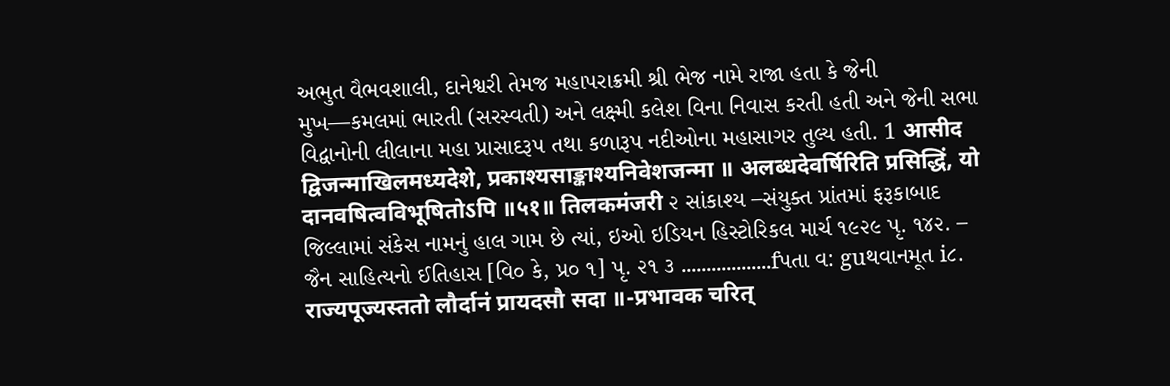અભુત વૈભવશાલી, દાનેશ્વરી તેમજ મહાપરાક્રમી શ્રી ભેજ નામે રાજા હતા કે જેની મુખ—કમલમાં ભારતી (સરસ્વતી) અને લક્ષ્મી કલેશ વિના નિવાસ કરતી હતી અને જેની સભા વિદ્વાનોની લીલાના મહા પ્રાસાદરૂ૫ તથા કળારૂપ નદીઓના મહાસાગર તુલ્ય હતી. 1 आसीद द्विजन्माखिलमध्यदेशे, प्रकाश्यसाङ्काश्यनिवेशजन्मा ॥ अलब्धदेवर्षिरिति प्रसिद्धिं, यो दानवषित्वविभूषितोऽपि ॥५१॥ तिलकमंजरी ૨ સાંકાશ્ય –સંયુક્ત પ્રાંતમાં ફરૂકાબાદ જિલ્લામાં સંકેસ નામનું હાલ ગામ છે ત્યાં, ઇઓ ઇડિયન હિસ્ટોરિકલ માર્ચ ૧૯૨૯ પૃ. ૧૪૨. – જૈન સાહિત્યનો ઈતિહાસ [વિ૦ કે, પ્ર૦ ૧] પૃ. ૨૧ ૩ ..................fપતા વ: guથવાનમૂત i૮. राज्यपूज्यस्ततो लौर्दानं प्रायदसौ सदा ॥-प्रभावक चरित्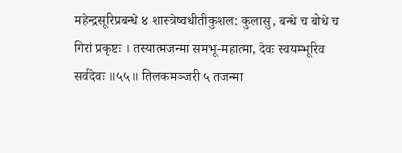महेन्द्रसूरिप्रबन्धे ४ शास्त्रेष्वधीतीकुशल: कुलासु, बन्धे च बोधे च गिरां प्रकृष्टः । तस्यात्मजन्मा समभू-महात्मा, देवः स्वयम्भूरिव सर्वदेवः ॥५५॥ तिलकमञ्जरी ५ तजन्मा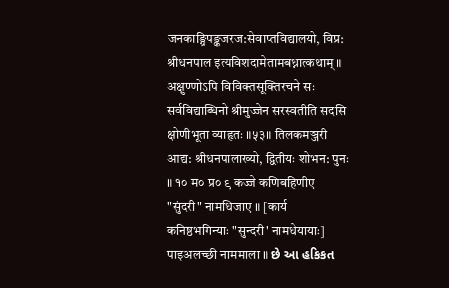जनकाङ्ग्रिपङ्कजरज:सेवाप्तविद्यालयो, विप्र: श्रीधनपाल इत्यविशदामेतामबध्नात्कथाम् ॥ अक्षुण्णोऽपि विविक्तसूक्तिरचने सः सर्वविद्याब्धिनो श्रीमुज्जेन सरस्वतीति सदसि क्षोणीभूता व्याहृतः ॥५३॥ तिलकमञ्जरी आद्य: श्रीधनपालाख्यो, द्वितीयः शोभन: पुनः ॥ १० म० प्र० ९ कज्जे कणिबहिणीए "सुंदरी" नामधिजाए ॥ [कार्य कनिष्ठभगिन्याः "सुन्दरी' नामधेयायाः] पाइअलच्छी नाममाला ॥ છે આ હકિકત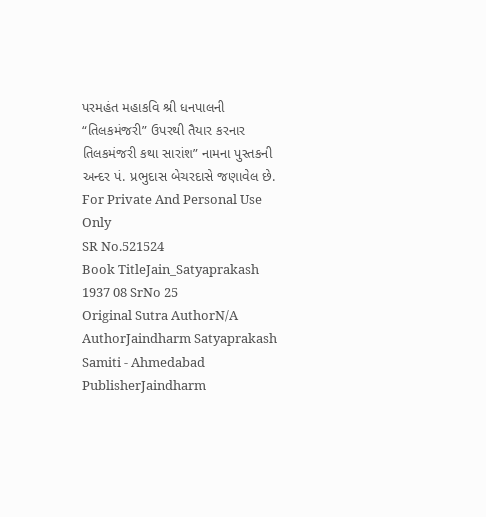પરમહંત મહાકવિ શ્રી ધનપાલની “તિલકમંજરી” ઉપરથી તૈયાર કરનાર તિલકમંજરી કથા સારાંશ” નામના પુસ્તકની અન્દર પં. પ્રભુદાસ બેચરદાસે જણાવેલ છે. For Private And Personal Use Only
SR No.521524
Book TitleJain_Satyaprakash 1937 08 SrNo 25
Original Sutra AuthorN/A
AuthorJaindharm Satyaprakash Samiti - Ahmedabad
PublisherJaindharm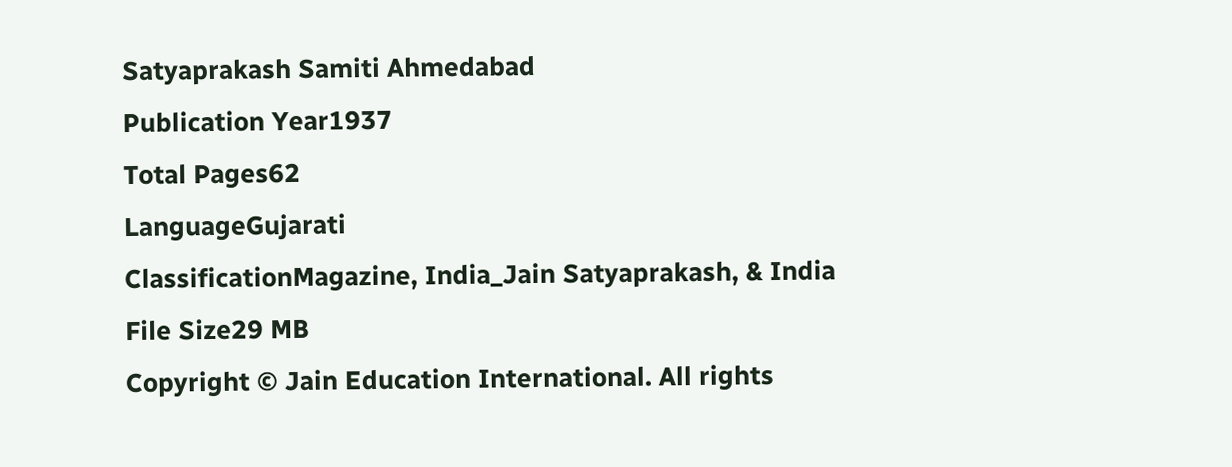Satyaprakash Samiti Ahmedabad
Publication Year1937
Total Pages62
LanguageGujarati
ClassificationMagazine, India_Jain Satyaprakash, & India
File Size29 MB
Copyright © Jain Education International. All rights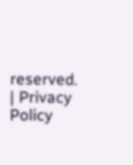reserved. | Privacy Policy